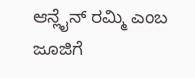ಆನ್ಲೈನ್ ರಮ್ಮಿ ಎಂಬ ಜೂಜಿಗೆ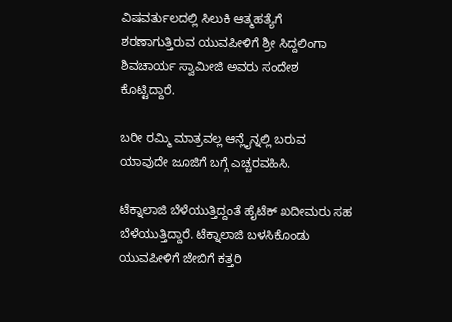ವಿಷವರ್ತುಲದಲ್ಲಿ ಸಿಲುಕಿ ಆತ್ಮಹತ್ಯೆಗೆ ಶರಣಾಗುತ್ತಿರುವ ಯುವಪೀಳಿಗೆ ಶ್ರೀ ಸಿದ್ದಲಿಂಗಾ ಶಿವಚಾರ್ಯ ಸ್ವಾಮೀಜಿ ಅವರು ಸಂದೇಶ ಕೊಟ್ಟಿದ್ದಾರೆ.

ಬರೀ ರಮ್ಮಿ ಮಾತ್ರವಲ್ಲ ಆನ್ಲೈನ್ನಲ್ಲಿ ಬರುವ ಯಾವುದೇ ಜೂಜಿಗೆ ಬಗ್ಗೆ ಎಚ್ಚರವಹಿಸಿ.

ಟೆಕ್ನಾಲಾಜಿ ಬೆಳೆಯುತ್ತಿದ್ದಂತೆ ಹೈಟೆಕ್ ಖದೀಮರು ಸಹ ಬೆಳೆಯುತ್ತಿದ್ದಾರೆ. ಟೆಕ್ನಾಲಾಜಿ ಬಳಸಿಕೊಂಡು ಯುವಪೀಳಿಗೆ ಜೇಬಿಗೆ ಕತ್ತರಿ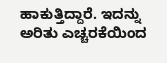ಹಾಕುತ್ತಿದ್ದಾರೆ. ಇದನ್ನು ಅರಿತು ಎಚ್ಚರಕೆಯಿಂದ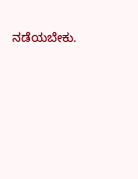ನಡೆಯಬೇಕು.